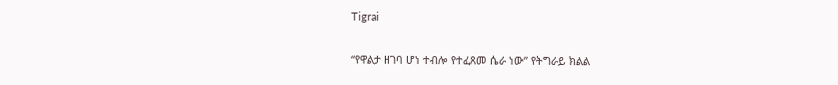Tigrai

“የዋልታ ዘገባ ሆነ ተብሎ የተፈጸመ ሴራ ነው” የትግራይ ክልል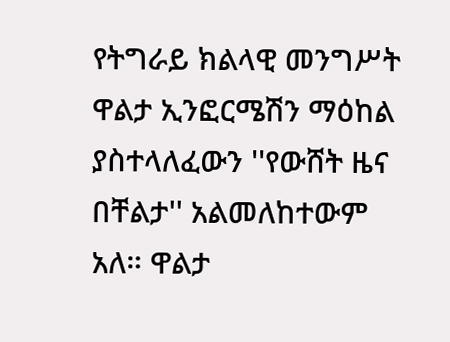የትግራይ ክልላዊ መንግሥት ዋልታ ኢንፎርሜሽን ማዕከል ያስተላለፈውን ''የውሸት ዜና በቸልታ'' አልመለከተውም አለ። ዋልታ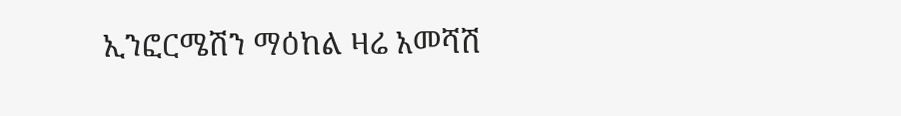ኢንፎርሜሽን ማዕከል ዛሬ አመሻሽ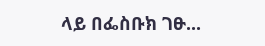ላይ በፌስቡክ ገፁ...